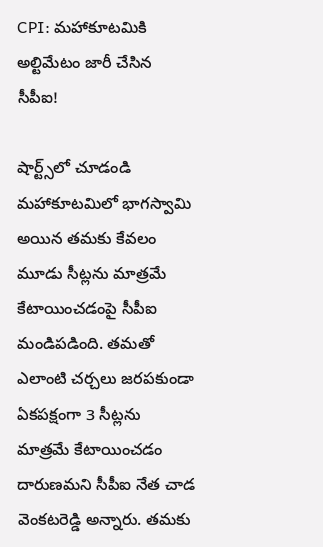CPI: మహాకూటమికి అల్టిమేటం జారీ చేసిన సీపీఐ!

షార్ట్స్‌లో చూడండి
మహాకూటమిలో భాగస్వామి అయిన తమకు కేవలం మూడు సీట్లను మాత్రమే కేటాయించడంపై సీపీఐ మండిపడింది. తమతో ఎలాంటి చర్చలు జరపకుండా ఏకపక్షంగా 3 సీట్లను మాత్రమే కేటాయించడం దారుణమని సీపీఐ నేత చాడ వెంకటరెడ్డి అన్నారు. తమకు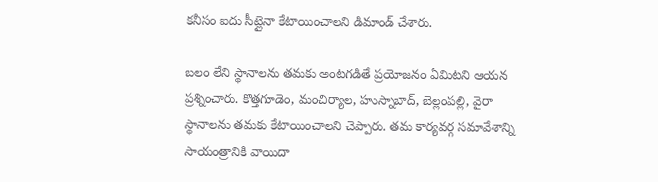కనీసం ఐదు సీట్లైనా కేటాయించాలని డిమాండ్ చేశారు.

బలం లేని స్థానాలను తమకు అంటగడితే ప్రయోజనం ఏమిటని ఆయన ప్రశ్నించారు. కొత్తగూడెం, మంచిర్యాల, హుస్నాబాద్, బెల్లంపల్లి, వైరా స్థానాలను తమకు కేటాయించాలని చెప్పారు. తమ కార్యవర్గ సమావేశాన్ని సాయంత్రానికి వాయిదా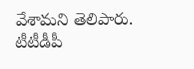వేశామని తెలిపారు. టీటీడీపీ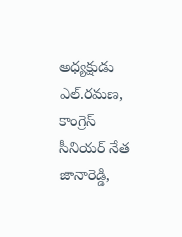అధ్యక్షుడు ఎల్.రమణ, కాంగ్రెస్ సీనియర్ నేత జానారెడ్డి,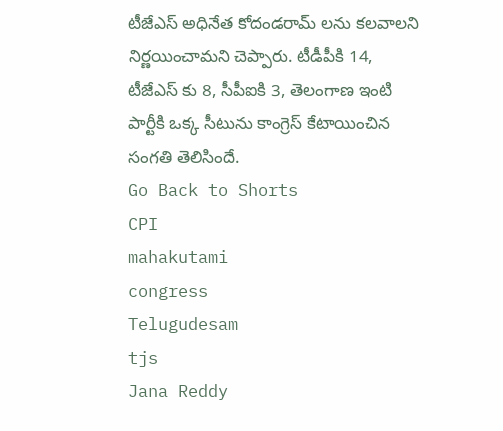టీజేఎస్ అధినేత కోదండరామ్ లను కలవాలని నిర్ణయించామని చెప్పారు. టీడీపీకి 14, టీజేఎస్ కు 8, సీపీఐకి 3, తెలంగాణ ఇంటి పార్టీకి ఒక్క సీటును కాంగ్రెస్ కేటాయించిన సంగతి తెలిసిందే.
Go Back to Shorts
CPI
mahakutami
congress
Telugudesam
tjs
Jana Reddy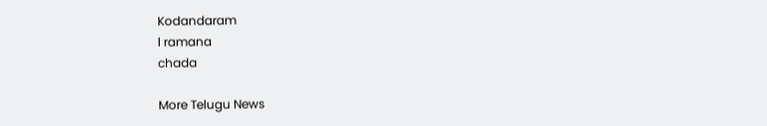Kodandaram
l ramana
chada

More Telugu News